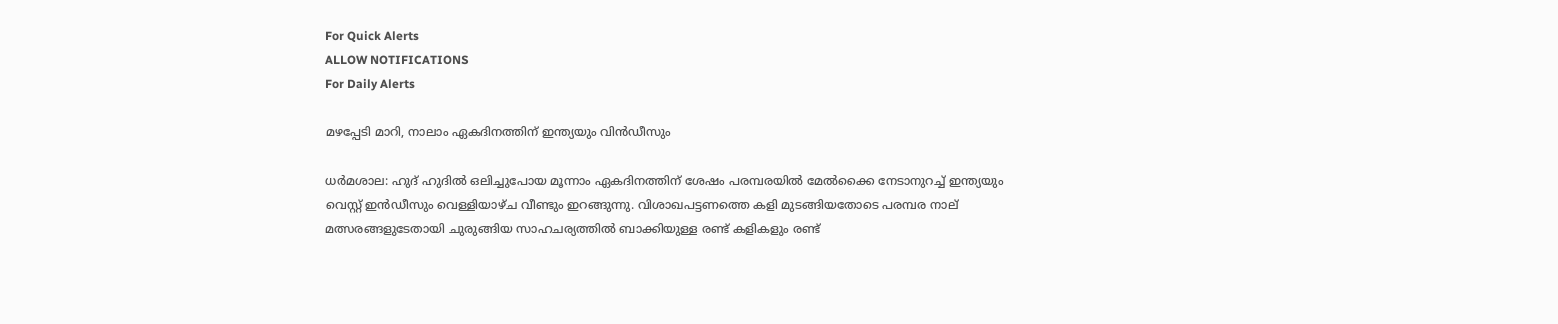For Quick Alerts
ALLOW NOTIFICATIONS
For Daily Alerts

മഴപ്പേടി മാറി, നാലാം ഏകദിനത്തിന് ഇന്ത്യയും വിന്‍ഡീസും

ധര്‍മശാല: ഹുദ് ഹുദില്‍ ഒലിച്ചുപോയ മൂന്നാം ഏകദിനത്തിന് ശേഷം പരമ്പരയില്‍ മേല്‍ക്കൈ നേടാനുറച്ച് ഇന്ത്യയും വെസ്റ്റ് ഇന്‍ഡീസും വെള്ളിയാഴ്ച വീണ്ടും ഇറങ്ങുന്നു. വിശാഖപട്ടണത്തെ കളി മുടങ്ങിയതോടെ പരമ്പര നാല് മത്സരങ്ങളുടേതായി ചുരുങ്ങിയ സാഹചര്യത്തില്‍ ബാക്കിയുള്ള രണ്ട് കളികളും രണ്ട്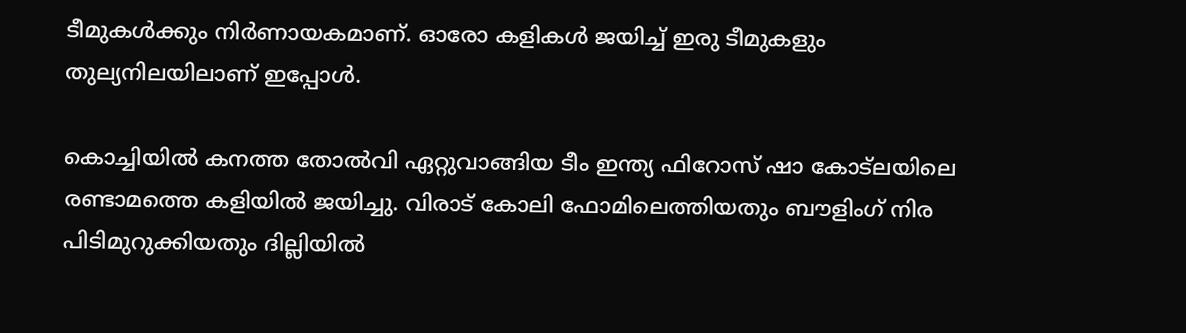ടീമുകള്‍ക്കും നിര്‍ണായകമാണ്. ഓരോ കളികള്‍ ജയിച്ച് ഇരു ടീമുകളും തുല്യനിലയിലാണ് ഇപ്പോള്‍.

കൊച്ചിയില്‍ കനത്ത തോല്‍വി ഏറ്റുവാങ്ങിയ ടീം ഇന്ത്യ ഫിറോസ് ഷാ കോട്‌ലയിലെ രണ്ടാമത്തെ കളിയില്‍ ജയിച്ചു. വിരാട് കോലി ഫോമിലെത്തിയതും ബൗളിംഗ് നിര പിടിമുറുക്കിയതും ദില്ലിയില്‍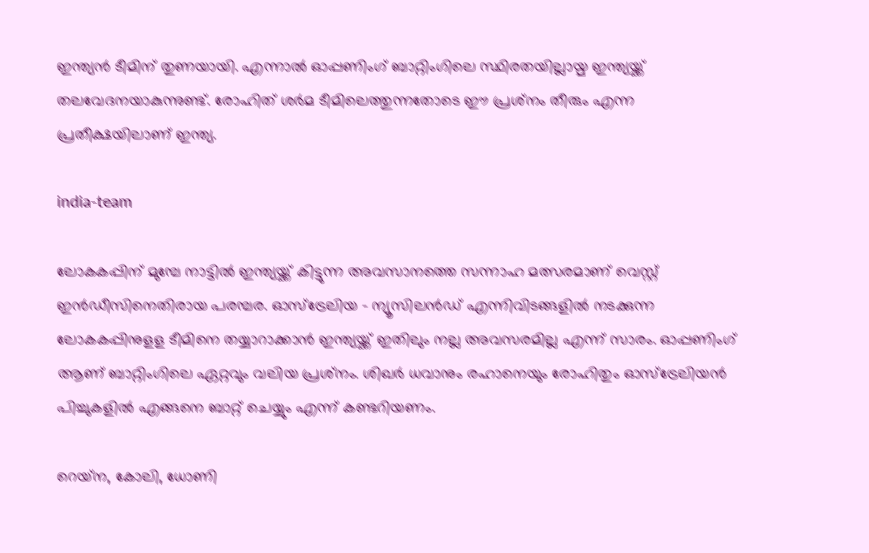ഇന്ത്യന്‍ ടീമിന് തുണയായി. എന്നാല്‍ ഓപ്പണിംഗ് ബാറ്റിംഗിലെ സ്ഥിരതയില്ലായ്മ ഇന്ത്യയ്ക്ക് തലവേദനയാകുന്നുണ്ട്. രോഹിത് ശര്‍മ ടീമിലെത്തുന്നതോടെ ഈ പ്രശ്‌നം തീരും എന്ന പ്രതീക്ഷയിലാണ് ഇന്ത്യ.

india-team

ലോകകപ്പിന് മുമ്പേ നാട്ടില്‍ ഇന്ത്യയ്ക്ക് കിട്ടുന്ന അവസാനത്തെ സന്നാഹ മത്സരമാണ് വെസ്റ്റ് ഇന്‍ഡീസിനെതിരായ പരമ്പര. ഓസ്‌ട്രേലിയ - ന്യൂസിലന്‍ഡ് എന്നിവിടങ്ങളില്‍ നടക്കുന്ന ലോകകപ്പിനുളള ടീമിനെ തയ്യാറാക്കാന്‍ ഇന്ത്യയ്ക്ക് ഇതിലും നല്ല അവസരമില്ല എന്ന് സാരം. ഓപ്പണിംഗ് ആണ് ബാറ്റിംഗിലെ ഏറ്റവും വലിയ പ്രശ്‌നം. ശിഖര്‍ ധവാനും രഹാനെയും രോഹിതും ഓസ്‌ട്രേലിയന്‍ പിച്ചുകളില്‍ എങ്ങനെ ബാറ്റ് ചെയ്യും എന്ന് കണ്ടറിയണം.

റെയ്‌ന, കോലി, ധോണി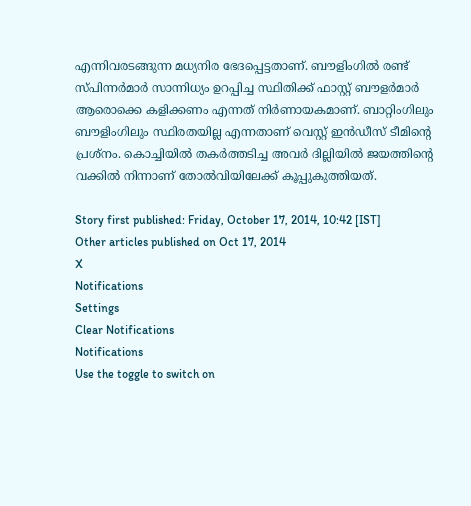എന്നിവരടങ്ങുന്ന മധ്യനിര ഭേദപ്പെട്ടതാണ്. ബൗളിംഗില്‍ രണ്ട് സ്പിന്നര്‍മാര്‍ സാന്നിധ്യം ഉറപ്പിച്ച സ്ഥിതിക്ക് ഫാസ്റ്റ് ബൗളര്‍മാര്‍ ആരൊക്കെ കളിക്കണം എന്നത് നിര്‍ണായകമാണ്. ബാറ്റിംഗിലും ബൗളിംഗിലും സ്ഥിരതയില്ല എന്നതാണ് വെസ്റ്റ് ഇന്‍ഡീസ് ടീമിന്റെ പ്രശ്‌നം. കൊച്ചിയില്‍ തകര്‍ത്തടിച്ച അവര്‍ ദില്ലിയില്‍ ജയത്തിന്റെ വക്കില്‍ നിന്നാണ് തോല്‍വിയിലേക്ക് കൂപ്പുകുത്തിയത്.

Story first published: Friday, October 17, 2014, 10:42 [IST]
Other articles published on Oct 17, 2014
X
Notifications
Settings
Clear Notifications
Notifications
Use the toggle to switch on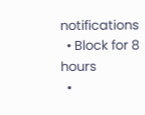notifications
  • Block for 8 hours
  •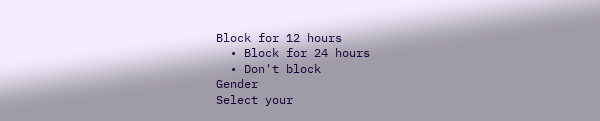Block for 12 hours
  • Block for 24 hours
  • Don't block
Gender
Select your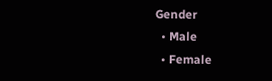Gender
  • Male
  • Female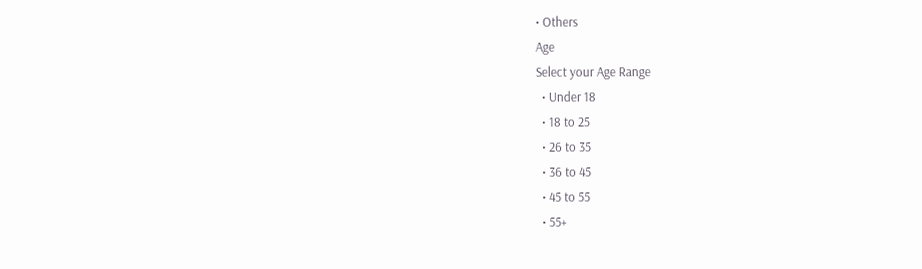• Others
Age
Select your Age Range
  • Under 18
  • 18 to 25
  • 26 to 35
  • 36 to 45
  • 45 to 55
  • 55+